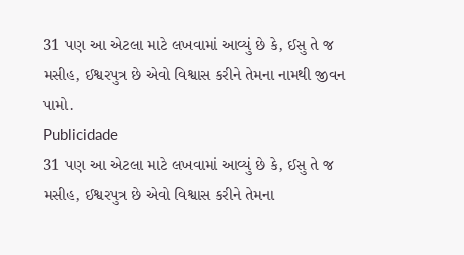31 પણ આ એટલા માટે લખવામાં આવ્યું છે કે, ઈસુ તે જ મસીહ, ઈશ્વરપુત્ર છે એવો વિશ્વાસ કરીને તેમના નામથી જીવન પામો.
Publicidade
31 પણ આ એટલા માટે લખવામાં આવ્યું છે કે, ઈસુ તે જ મસીહ, ઈશ્વરપુત્ર છે એવો વિશ્વાસ કરીને તેમના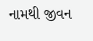નામથી જીવન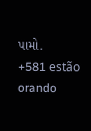પામો.
+581 estão orando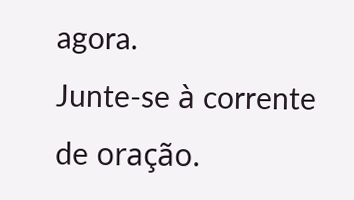agora.
Junte-se à corrente de oração.